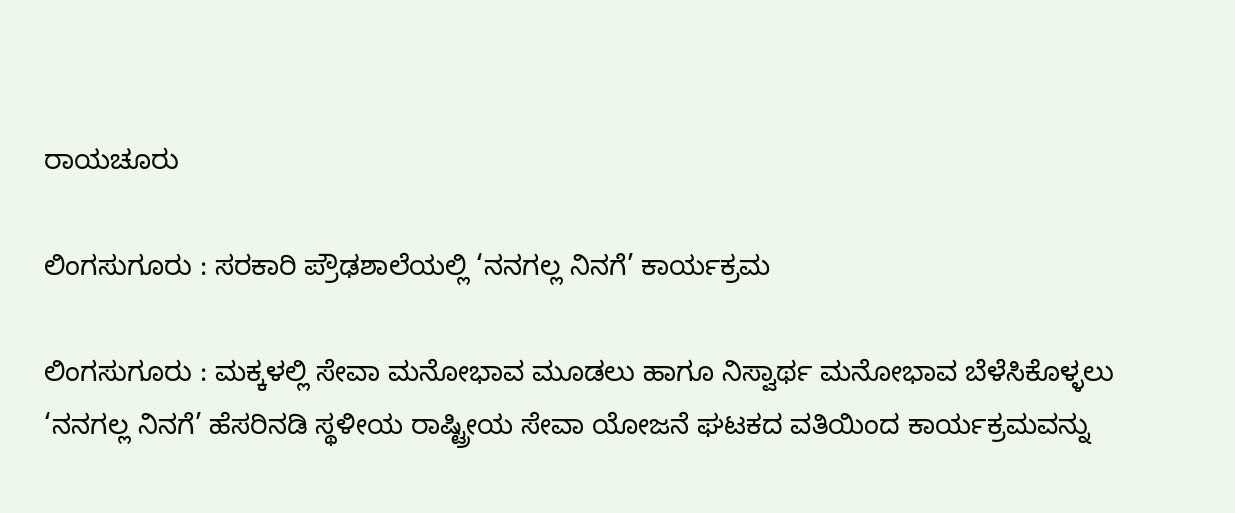ರಾಯಚೂರು

ಲಿಂಗಸುಗೂರು : ಸರಕಾರಿ ಪ್ರೌಢಶಾಲೆಯಲ್ಲಿ ‘ನನಗಲ್ಲ ನಿನಗೆ’ ಕಾರ್ಯಕ್ರಮ

ಲಿಂಗಸುಗೂರು : ಮಕ್ಕಳಲ್ಲಿ ಸೇವಾ ಮನೋಭಾವ ಮೂಡಲು ಹಾಗೂ ನಿಸ್ವಾರ್ಥ ಮನೋಭಾವ ಬೆಳೆಸಿಕೊಳ್ಳಲು ‘ನನಗಲ್ಲ ನಿನಗೆ’ ಹೆಸರಿನಡಿ ಸ್ಥಳೀಯ ರಾಷ್ಟ್ರೀಯ ಸೇವಾ ಯೋಜನೆ ಘಟಕದ ವತಿಯಿಂದ ಕಾರ್ಯಕ್ರಮವನ್ನು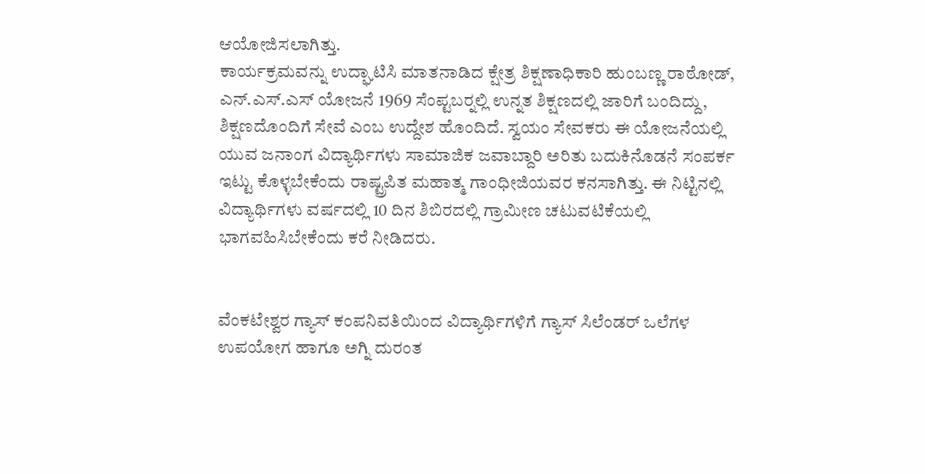ಆಯೋಜಿಸಲಾಗಿತ್ತು.
ಕಾರ್ಯಕ್ರಮವನ್ನು ಉದ್ಘಾಟಿಸಿ ಮಾತನಾಡಿದ ಕ್ಷೇತ್ರ ಶಿಕ್ಷಣಾಧಿಕಾರಿ ಹುಂಬಣ್ಣ ರಾಠೋಡ್, ಎನ್.ಎಸ್.ಎಸ್ ಯೋಜನೆ 1969 ಸೆಂಪ್ಟಬರ್‍ನಲ್ಲಿ ಉನ್ನತ ಶಿಕ್ಷಣದಲ್ಲಿ ಜಾರಿಗೆ ಬಂದಿದ್ದು, ಶಿಕ್ಷಣದೊಂದಿಗೆ ಸೇವೆ ಎಂಬ ಉದ್ದೇಶ ಹೊಂದಿದೆ. ಸ್ವಯಂ ಸೇವಕರು ಈ ಯೋಜನೆಯಲ್ಲಿ ಯುವ ಜನಾಂಗ ವಿದ್ಯಾರ್ಥಿಗಳು ಸಾಮಾಜಿಕ ಜವಾಬ್ದಾರಿ ಅರಿತು ಬದುಕಿನೊಡನೆ ಸಂಪರ್ಕ ಇಟ್ಟು ಕೊಳ್ಳಬೇಕೆಂದು ರಾಷ್ಟ್ರಪಿತ ಮಹಾತ್ಮ ಗಾಂಧೀಜಿಯವರ ಕನಸಾಗಿತ್ತು. ಈ ನಿಟ್ಟಿನಲ್ಲಿ ವಿದ್ಯಾರ್ಥಿಗಳು ವರ್ಷದಲ್ಲಿ 10 ದಿನ ಶಿಬಿರದಲ್ಲಿ ಗ್ರಾಮೀಣ ಚಟುವಟಿಕೆಯಲ್ಲಿ ಭಾಗವಹಿಸಿಬೇಕೆಂದು ಕರೆ ನೀಡಿದರು.


ವೆಂಕಟೇಶ್ವರ ಗ್ಯಾಸ್ ಕಂಪನಿವತಿಯಿಂದ ವಿದ್ಯಾರ್ಥಿಗಳಿಗೆ ಗ್ಯಾಸ್ ಸಿಲೆಂಡರ್ ಒಲೆಗಳ ಉಪಯೋಗ ಹಾಗೂ ಅಗ್ನಿ ದುರಂತ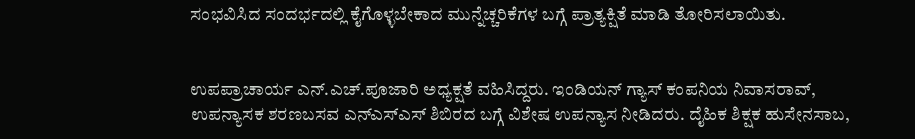ಸಂಭವಿಸಿದ ಸಂದರ್ಭದಲ್ಲಿ ಕೈಗೊಳ್ಳಬೇಕಾದ ಮುನ್ನೆಚ್ಚರಿಕೆಗಳ ಬಗ್ಗೆ ಪ್ರಾತ್ಯಕ್ಷಿತೆ ಮಾಡಿ ತೋರಿಸಲಾಯಿತು.


ಉಪಪ್ರಾಚಾರ್ಯ ಎನ್.ಎಚ್.ಪೂಜಾರಿ ಅಧ್ಯಕ್ಷತೆ ವಹಿಸಿದ್ದರು. ಇಂಡಿಯನ್ ಗ್ಯಾಸ್ ಕಂಪನಿಯ ನಿವಾಸರಾವ್, ಉಪನ್ಯಾಸಕ ಶರಣಬಸವ ಎನ್‍ಎಸ್‍ಎಸ್ ಶಿಬಿರದ ಬಗ್ಗೆ ವಿಶೇಷ ಉಪನ್ಯಾಸ ನೀಡಿದರು. ದೈಹಿಕ ಶಿಕ್ಷಕ ಹುಸೇನಸಾಬ,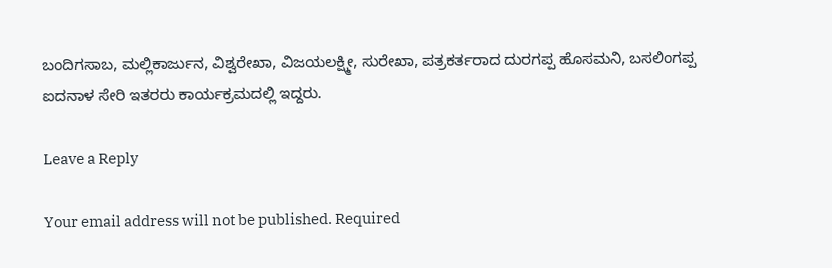ಬಂದಿಗಸಾಬ, ಮಲ್ಲಿಕಾರ್ಜುನ, ವಿಶ್ವರೇಖಾ, ವಿಜಯಲಕ್ಷ್ಮೀ, ಸುರೇಖಾ, ಪತ್ರಕರ್ತರಾದ ದುರಗಪ್ಪ ಹೊಸಮನಿ, ಬಸಲಿಂಗಪ್ಪ ಐದನಾಳ ಸೇರಿ ಇತರರು ಕಾರ್ಯಕ್ರಮದಲ್ಲಿ ಇದ್ದರು.

Leave a Reply

Your email address will not be published. Required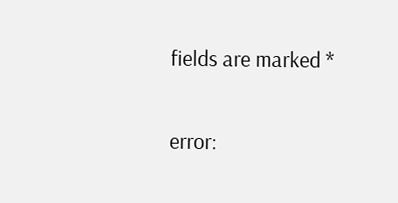fields are marked *

error: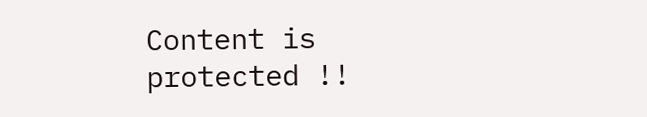Content is protected !!